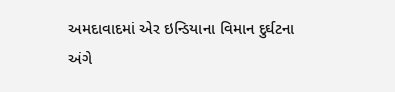અમદાવાદમાં એર ઇન્ડિયાના વિમાન દુર્ઘટના અંગે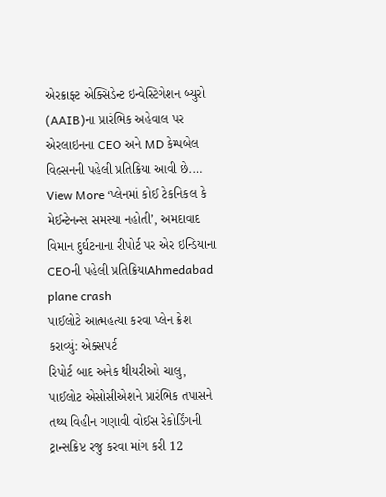એરક્રાફ્ટ એક્સિડેન્ટ ઇન્વેસ્ટિગેશન બ્યુરો (AAIB)ના પ્રારંભિક અહેવાલ પર એરલાઇનના CEO અને MD કેમ્પબેલ વિલ્સનની પહેલી પ્રતિક્રિયા આવી છે.…
View More ‘પ્લેનમાં કોઈ ટેકનિકલ કે મેઈન્ટેનન્સ સમસ્યા નહોતી’, અમદાવાદ વિમાન દુર્ઘટનાના રીપોર્ટ પર એર ઇન્ડિયાના CEOની પહેલી પ્રતિક્રિયાAhmedabad plane crash
પાઈલોટે આત્મહત્યા કરવા પ્લેન ક્રેશ કરાવ્યું: એક્સપર્ટ
રિપોર્ટ બાદ અનેક થીયરીઓ ચાલુ, પાઈલોટ એસોસીએશને પ્રારંભિક તપાસને તથ્ય વિહીન ગણાવી વોઈસ રેકોર્ડિંગની ટ્રાન્સક્રિપ્ટ રજુ કરવા માંગ કરી 12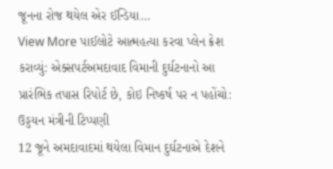જૂનના રોજ થયેલ એર ઈન્ડિયા…
View More પાઈલોટે આત્મહત્યા કરવા પ્લેન ક્રેશ કરાવ્યું: એક્સપર્ટઅમદાવાદ વિમાની દુર્ઘટનાનો આ પ્રારંભિક તપાસ રિપોર્ટ છે, કોઇ નિષ્કર્ષ પર ન પહોંચો: ઉડ્ડયન મંત્રીની ટિપ્પણી
12 જૂને અમદાવાદમાં થયેલા વિમાન દુર્ઘટનાએ દેશને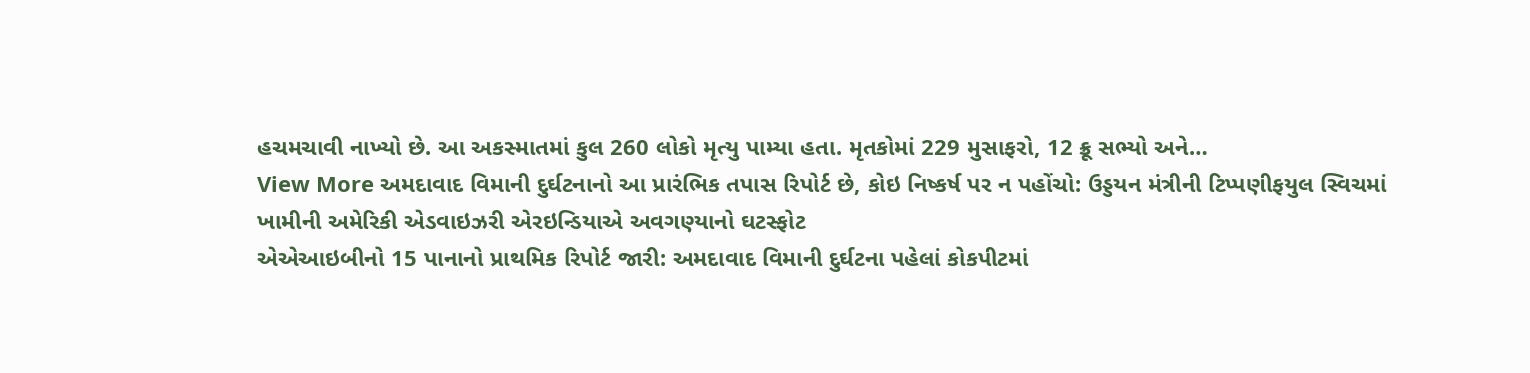હચમચાવી નાખ્યો છે. આ અકસ્માતમાં કુલ 260 લોકો મૃત્યુ પામ્યા હતા. મૃતકોમાં 229 મુસાફરો, 12 ક્રૂ સભ્યો અને…
View More અમદાવાદ વિમાની દુર્ઘટનાનો આ પ્રારંભિક તપાસ રિપોર્ટ છે, કોઇ નિષ્કર્ષ પર ન પહોંચો: ઉડ્ડયન મંત્રીની ટિપ્પણીફયુલ સ્વિચમાં ખામીની અમેરિકી એડવાઇઝરી એરઇન્ડિયાએ અવગણ્યાનો ઘટસ્ફોટ
એએઆઇબીનો 15 પાનાનો પ્રાથમિક રિપોર્ટ જારી: અમદાવાદ વિમાની દુર્ઘટના પહેલાં કોકપીટમાં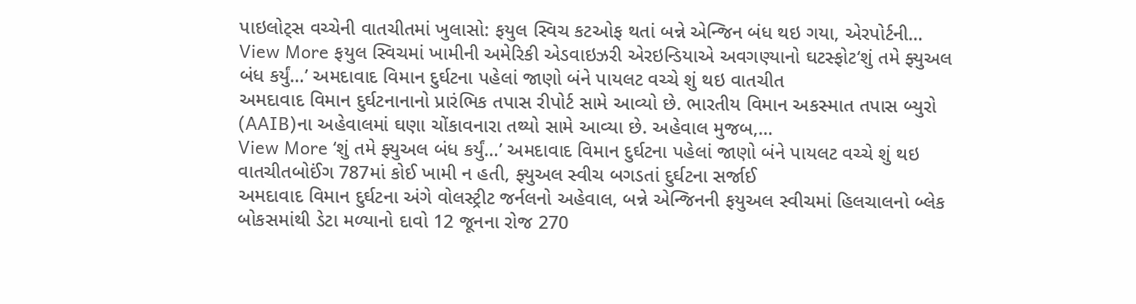પાઇલોટ્સ વચ્ચેની વાતચીતમાં ખુલાસો: ફયુલ સ્વિચ કટઓફ થતાં બન્ને એન્જિન બંધ થઇ ગયા, એરપોર્ટની…
View More ફયુલ સ્વિચમાં ખામીની અમેરિકી એડવાઇઝરી એરઇન્ડિયાએ અવગણ્યાનો ઘટસ્ફોટ‘શું તમે ફ્યુઅલ બંધ કર્યું…’ અમદાવાદ વિમાન દુર્ઘટના પહેલાં જાણો બંને પાયલટ વચ્ચે શું થઇ વાતચીત
અમદાવાદ વિમાન દુર્ઘટનાનાનો પ્રારંભિક તપાસ રીપોર્ટ સામે આવ્યો છે. ભારતીય વિમાન અકસ્માત તપાસ બ્યુરો (AAIB)ના અહેવાલમાં ઘણા ચોંકાવનારા તથ્યો સામે આવ્યા છે. અહેવાલ મુજબ,…
View More ‘શું તમે ફ્યુઅલ બંધ કર્યું…’ અમદાવાદ વિમાન દુર્ઘટના પહેલાં જાણો બંને પાયલટ વચ્ચે શું થઇ વાતચીતબોઈંગ 787માં કોઈ ખામી ન હતી, ફ્યુઅલ સ્વીચ બગડતાં દુર્ઘટના સર્જાઈ
અમદાવાદ વિમાન દુર્ઘટના અંગે વોલસ્ટ્રીટ જર્નલનો અહેવાલ, બન્ને એન્જિનની ફયુઅલ સ્વીચમાં હિલચાલનો બ્લેક બોકસમાંથી ડેટા મળ્યાનો દાવો 12 જૂનના રોજ 270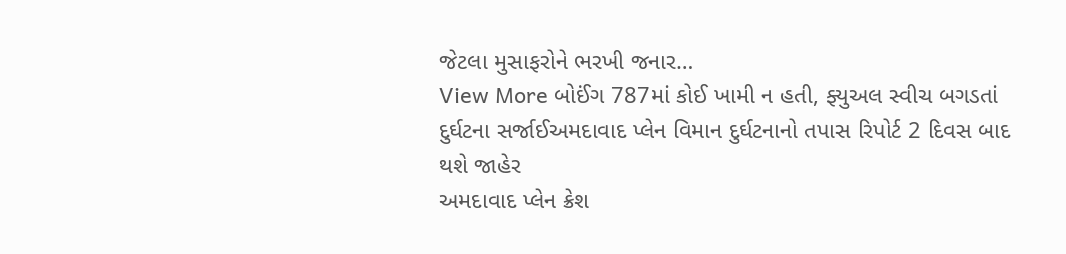જેટલા મુસાફરોને ભરખી જનાર…
View More બોઈંગ 787માં કોઈ ખામી ન હતી, ફ્યુઅલ સ્વીચ બગડતાં દુર્ઘટના સર્જાઈઅમદાવાદ પ્લેન વિમાન દુર્ઘટનાનો તપાસ રિપોર્ટ 2 દિવસ બાદ થશે જાહેર
અમદાવાદ પ્લેન ક્રેશ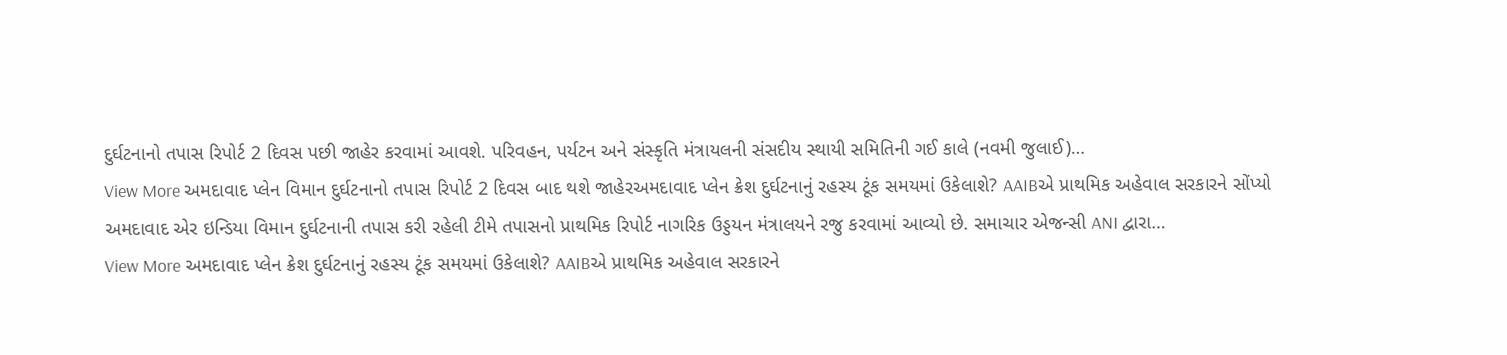દુર્ઘટનાનો તપાસ રિપોર્ટ 2 દિવસ પછી જાહેર કરવામાં આવશે. પરિવહન, પર્યટન અને સંસ્કૃતિ મંત્રાયલની સંસદીય સ્થાયી સમિતિની ગઈ કાલે (નવમી જુલાઈ)…
View More અમદાવાદ પ્લેન વિમાન દુર્ઘટનાનો તપાસ રિપોર્ટ 2 દિવસ બાદ થશે જાહેરઅમદાવાદ પ્લેન ક્રેશ દુર્ઘટનાનું રહસ્ય ટૂંક સમયમાં ઉકેલાશે? AAIBએ પ્રાથમિક અહેવાલ સરકારને સોંપ્યો
અમદાવાદ એર ઇન્ડિયા વિમાન દુર્ઘટનાની તપાસ કરી રહેલી ટીમે તપાસનો પ્રાથમિક રિપોર્ટ નાગરિક ઉડ્ડયન મંત્રાલયને રજુ કરવામાં આવ્યો છે. સમાચાર એજન્સી ANI દ્વારા…
View More અમદાવાદ પ્લેન ક્રેશ દુર્ઘટનાનું રહસ્ય ટૂંક સમયમાં ઉકેલાશે? AAIBએ પ્રાથમિક અહેવાલ સરકારને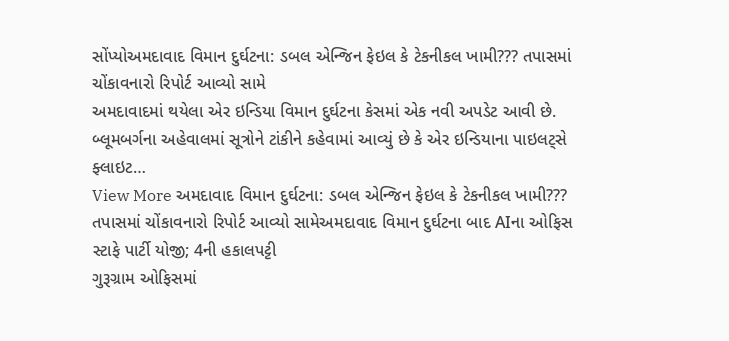સોંપ્યોઅમદાવાદ વિમાન દુર્ઘટના: ડબલ એન્જિન ફેઇલ કે ટેકનીકલ ખામી??? તપાસમાં ચોંકાવનારો રિપોર્ટ આવ્યો સામે
અમદાવાદમાં થયેલા એર ઇન્ડિયા વિમાન દુર્ઘટના કેસમાં એક નવી અપડેટ આવી છે. બ્લૂમબર્ગના અહેવાલમાં સૂત્રોને ટાંકીને કહેવામાં આવ્યું છે કે એર ઇન્ડિયાના પાઇલટ્સે ફ્લાઇટ…
View More અમદાવાદ વિમાન દુર્ઘટના: ડબલ એન્જિન ફેઇલ કે ટેકનીકલ ખામી??? તપાસમાં ચોંકાવનારો રિપોર્ટ આવ્યો સામેઅમદાવાદ વિમાન દુર્ઘટના બાદ AIના ઓફિસ સ્ટાફે પાર્ટી યોજી; 4ની હકાલપટ્ટી
ગુરૂગ્રામ ઓફિસમાં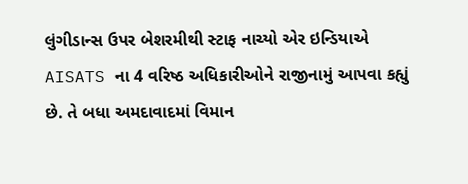લુંગીડાન્સ ઉપર બેશરમીથી સ્ટાફ નાચ્યો એર ઇન્ડિયાએ AISATS ના 4 વરિષ્ઠ અધિકારીઓને રાજીનામું આપવા કહ્યું છે. તે બધા અમદાવાદમાં વિમાન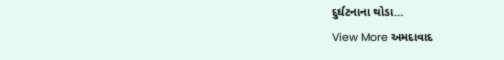દુર્ઘટનાના થોડા…
View More અમદાવાદ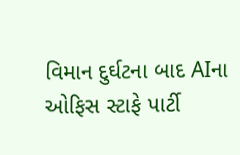વિમાન દુર્ઘટના બાદ AIના ઓફિસ સ્ટાફે પાર્ટી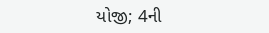યોજી; 4ની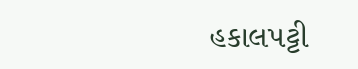હકાલપટ્ટી